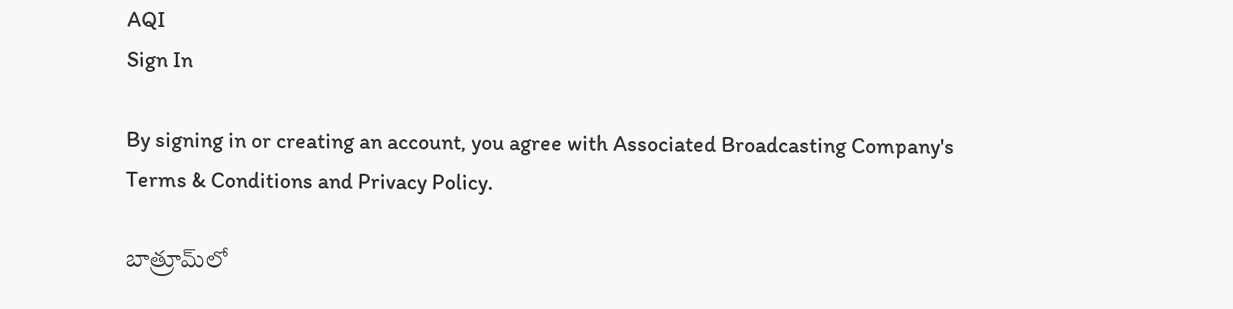AQI
Sign In

By signing in or creating an account, you agree with Associated Broadcasting Company's Terms & Conditions and Privacy Policy.

బాత్రూమ్‌లో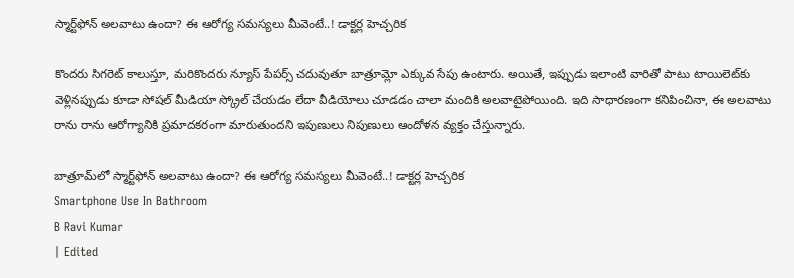స్మార్ట్‌ఫోన్ అలవాటు ఉందా? ఈ ఆరోగ్య సమస్యలు మీవెంటే..! డాక్టర్ల హెచ్చరిక

కొందరు సిగరెట్ కాలుస్తూ, మరికొందరు న్యూస్ పేపర్స్ చదువుతూ బాత్రూమ్లో ఎక్కువ సేపు ఉంటారు. అయితే, ఇప్పుడు ఇలాంటి వారితో పాటు టాయిలెట్‌కు వెళ్లినప్పుడు కూడా సోషల్ మీడియా స్క్రోల్ చేయడం లేదా వీడియోలు చూడడం చాలా మందికి అలవాటైపోయింది. ఇది సాధారణంగా కనిపించినా, ఈ అలవాటు రాను రాను ఆరోగ్యానికి ప్రమాదకరంగా మారుతుందని ఇపుణులు నిపుణులు ఆందోళన వ్యక్తం చేస్తున్నారు.

బాత్రూమ్‌లో స్మార్ట్‌ఫోన్ అలవాటు ఉందా? ఈ ఆరోగ్య సమస్యలు మీవెంటే..! డాక్టర్ల హెచ్చరిక
Smartphone Use In Bathroom
B Ravi Kumar
| Edited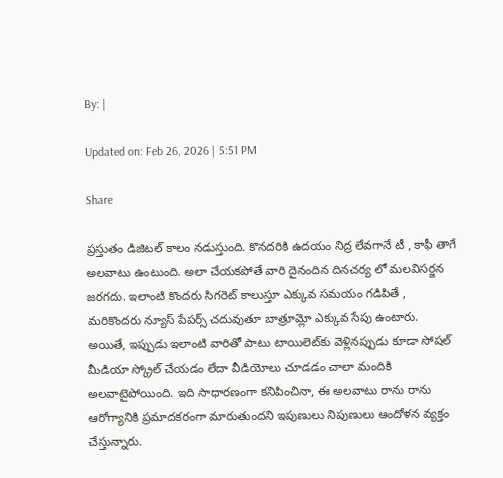By: |

Updated on: Feb 26, 2026 | 5:51 PM

Share

ప్రస్తుతం డిజిటల్ కాలం నడుస్తుంది. కొనదరికి ఉదయం నిద్ర లేవగానే టీ , కాఫీ తాగే అలవాటు ఉంటుంది. అలా చేయకపోతే వారి దైనందిన దినచర్య లో మలవిసర్జన జరగదు. ఇలాంటి కొందరు సిగరెట్ కాలుస్తూ ఎక్కువ సమయం గడిపితే , మరికొందరు న్యూస్ పేపర్స్ చదువుతూ బాత్రూమ్లో ఎక్కువ సేపు ఉంటారు. అయితే, ఇప్పుడు ఇలాంటి వారితో పాటు టాయిలెట్‌కు వెళ్లినప్పుడు కూడా సోషల్ మీడియా స్క్రోల్ చేయడం లేదా వీడియోలు చూడడం చాలా మందికి అలవాటైపోయింది. ఇది సాధారణంగా కనిపించినా, ఈ అలవాటు రాను రాను ఆరోగ్యానికి ప్రమాదకరంగా మారుతుందని ఇపుణులు నిపుణులు ఆందోళన వ్యక్తం చేస్తున్నారు.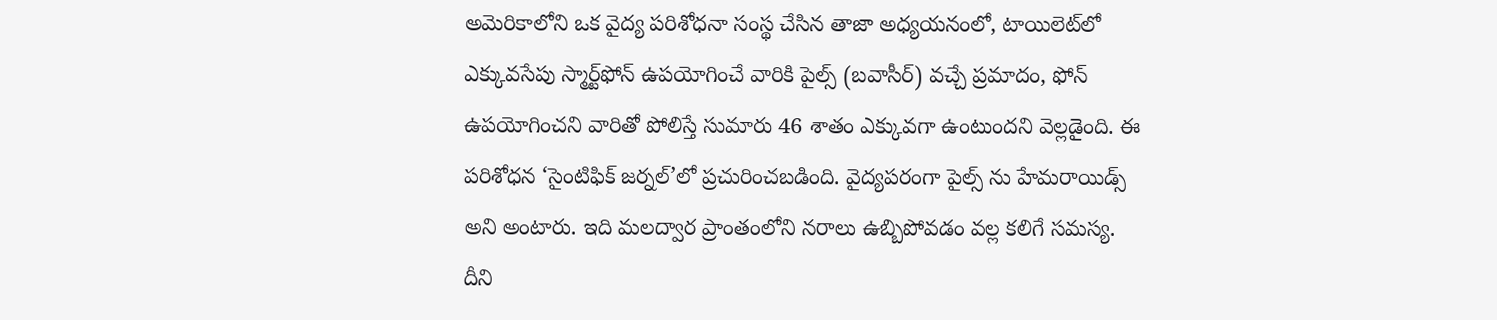అమెరికాలోని ఒక వైద్య పరిశోధనా సంస్థ చేసిన తాజా అధ్యయనంలో, టాయిలెట్‌లో ఎక్కువసేపు స్మార్ట్‌ఫోన్ ఉపయోగించే వారికి పైల్స్‌ (బవాసీర్) వచ్చే ప్రమాదం, ఫోన్ ఉపయోగించని వారితో పోలిస్తే సుమారు 46 శాతం ఎక్కువగా ఉంటుందని వెల్లడైంది. ఈ పరిశోధన ‘సైంటిఫిక్ జర్నల్’లో ప్రచురించబడింది. వైద్యపరంగా పైల్స్‌ ను హేమరాయిడ్స్ అని అంటారు. ఇది మలద్వార ప్రాంతంలోని నరాలు ఉబ్బిపోవడం వల్ల కలిగే సమస్య. దీని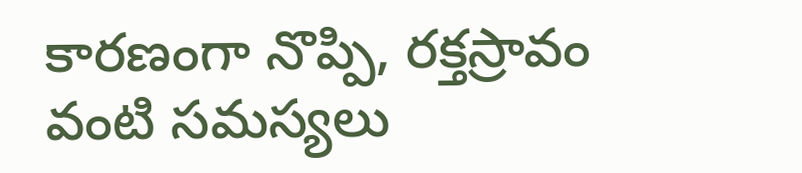కారణంగా నొప్పి, రక్తస్రావం వంటి సమస్యలు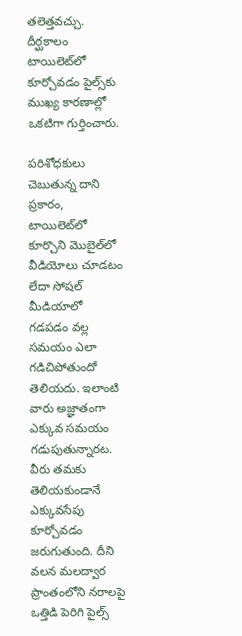తలెత్తవచ్చు. దీర్ఘకాలం టాయిలెట్‌లో కూర్చోవడం పైల్స్‌కు ముఖ్య కారణాల్లో ఒకటిగా గుర్తించారు.

పరిశోధకులు చెబుతున్న దాని ప్రకారం, టాయిలెట్‌లో కూర్చొని మొబైల్‌లో వీడియోలు చూడటం లేదా సోషల్ మీడియాలో గడపడం వల్ల సమయం ఎలా గడిచిపోతుందో తెలియదు. ఇలాంటి వారు అజ్ఞాతంగా ఎక్కువ సమయం గడుపుతున్నారట. వీరు తమకు తెలియకుండానే ఎక్కువసేపు కూర్చోవడం జరుగుతుంది. దీని వలన మలద్వార ప్రాంతంలోని నరాలపై ఒత్తిడి పెరిగి పైల్స్‌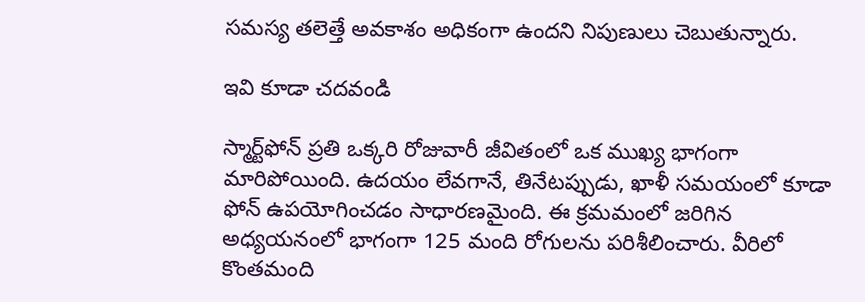సమస్య తలెత్తే అవకాశం అధికంగా ఉందని నిపుణులు చెబుతున్నారు.

ఇవి కూడా చదవండి

స్మార్ట్‌ఫోన్ ప్రతి ఒక్కరి రోజువారీ జీవితంలో ఒక ముఖ్య భాగంగా మారిపోయింది. ఉదయం లేవగానే, తినేటప్పుడు, ఖాళీ సమయంలో కూడా ఫోన్ ఉపయోగించడం సాధారణమైంది. ఈ క్రమమంలో జరిగిన అధ్యయనంలో భాగంగా 125 మంది రోగులను పరిశీలించారు. వీరిలో కొంతమంది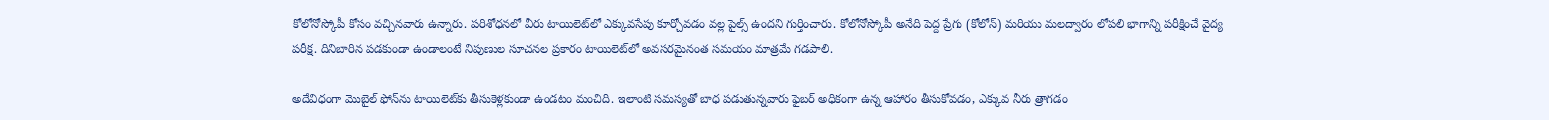కోలోనోస్కోపీ కోసం వచ్చినవారు ఉన్నారు. పరిశోధనలో వీరు టాయిలెట్‌లో ఎక్కువసేపు కూర్చోవడం వల్ల పైల్స్‌ ఉందని గుర్తించారు. కోలోనోస్కోపీ అనేది పెద్ద ప్రేగు (కోలోన్) మరియు మలద్వారం లోపలి భాగాన్ని పరీక్షించే వైద్య పరీక్ష. దినిబారిన పడకుండా ఉండాలంటే నిపుణుల సూచనల ప్రకారం టాయిలెట్‌లో అవసరమైనంత సమయం మాత్రమే గడపాలి.

అదేవిధంగా మొబైల్ ఫోన్‌ను టాయిలెట్‌కు తీసుకెళ్లకుండా ఉండటం మంచిది. ఇలాంటి సమస్యతో బాధ పడుతున్నవారు ఫైబర్ అధికంగా ఉన్న ఆహారం తీసుకోవడం, ఎక్కువ నీరు త్రాగడం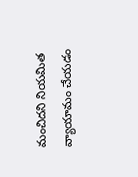మంచిదని నియమిత వ్యాయామం చేయడం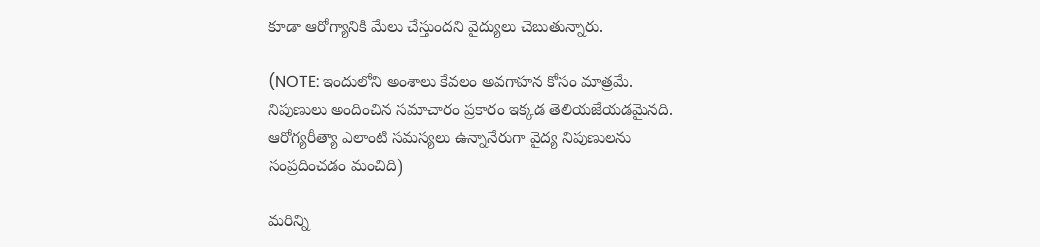కూడా ఆరోగ్యానికి మేలు చేస్తుందని వైద్యులు చెబుతున్నారు.

(NOTE: ఇందులోని అంశాలు కేవలం అవగాహన కోసం మాత్రమే. నిపుణులు అందించిన సమాచారం ప్రకారం ఇక్కడ తెలియజేయడమైనది. ఆరోగ్యరీత్యా ఎలాంటి సమస్యలు ఉన్నానేరుగా వైద్య నిపుణులను సంప్రదించడం మంచిది)

మరిన్ని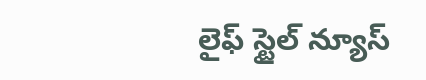లైఫ్ స్టైల్ న్యూస్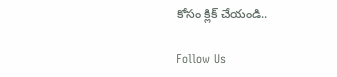కోసం క్లిక్ చేయండి..

Follow Us